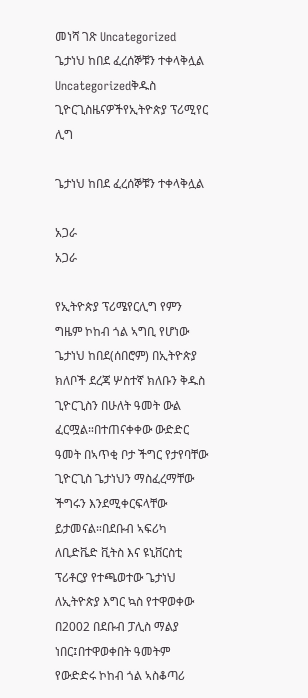መነሻ ገጽ Uncategorized ጌታነህ ከበደ ፈረሰኞቹን ተቀላቅሏል
Uncategorizedቅዱስ ጊዮርጊስዜናዎችየኢትዮጵያ ፕሪሚየር ሊግ

ጌታነህ ከበደ ፈረሰኞቹን ተቀላቅሏል

አጋራ
አጋራ

የኢትዮጵያ ፕሪሜየርሊግ የምን ግዜም ኮከብ ጎል ኣግቢ የሆነው ጌታነህ ከበደ(ሰበሮም) በኢትዮጵያ ክለቦች ደረጃ ሦስተኛ ክለቡን ቅዱስ ጊዮርጊስን በሁለት ዓመት ውል ፈርሟል።በተጠናቀቀው ውድድር ዓመት በኣጥቂ ቦታ ችግር የታየባቸው ጊዮርጊስ ጌታነህን ማስፈረማቸው ችግሩን እንደሚቀርፍላቸው ይታመናል።በደቡብ ኣፍሪካ ለቢድቬድ ቪትስ እና ዩኒቨርስቲ ፕሪቶርያ የተጫወተው ጌታነህ ለኢትዮጵያ እግር ኳስ የተዋወቀው በ2002 በደቡብ ፓሊስ ማልያ ነበር፤በተዋወቀበት ዓመትም የውድድሩ ኮከብ ጎል ኣስቆጣሪ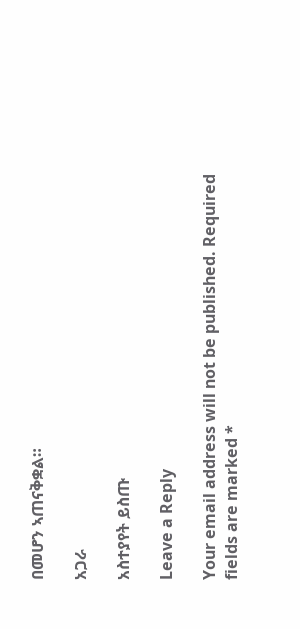በመሆን ኣጠናቅቋል።

አጋራ

አስተያየት ይስጡ

Leave a Reply

Your email address will not be published. Required fields are marked *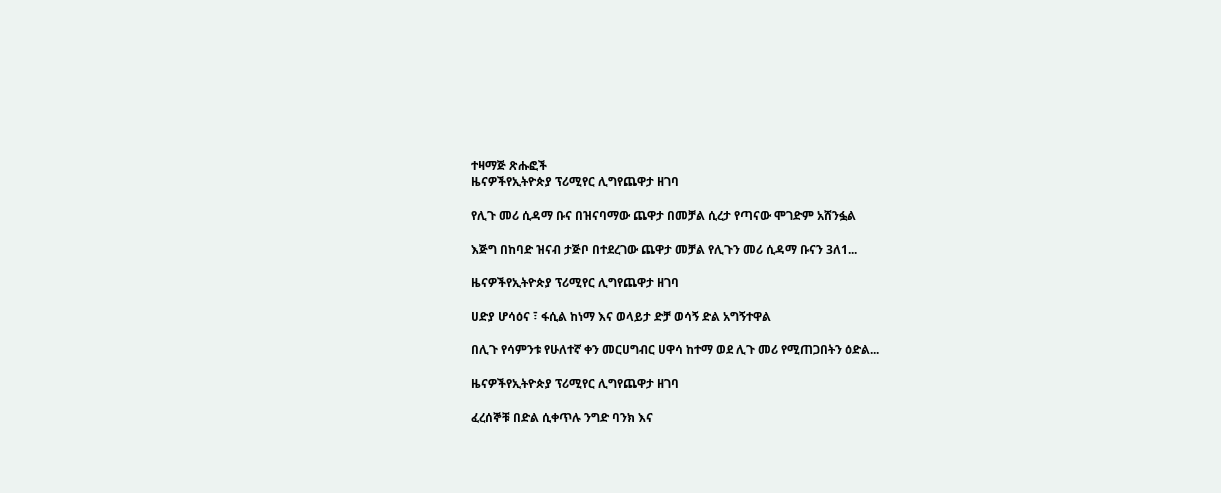ተዛማጅ ጽሑፎች
ዜናዎችየኢትዮጵያ ፕሪሚየር ሊግየጨዋታ ዘገባ

የሊጉ መሪ ሲዳማ ቡና በዝናባማው ጨዋታ በመቻል ሲረታ የጣናው ሞገድም አሸንፏል

እጅግ በከባድ ዝናብ ታጅቦ በተደረገው ጨዋታ መቻል የሊጉን መሪ ሲዳማ ቡናን 3ለ1...

ዜናዎችየኢትዮጵያ ፕሪሚየር ሊግየጨዋታ ዘገባ

ሀድያ ሆሳዕና ፣ ፋሲል ከነማ እና ወላይታ ድቻ ወሳኝ ድል አግኝተዋል

በሊጉ የሳምንቱ የሁለተኛ ቀን መርሀግብር ሀዋሳ ከተማ ወደ ሊጉ መሪ የሚጠጋበትን ዕድል...

ዜናዎችየኢትዮጵያ ፕሪሚየር ሊግየጨዋታ ዘገባ

ፈረሰኞቹ በድል ሲቀጥሉ ንግድ ባንክ እና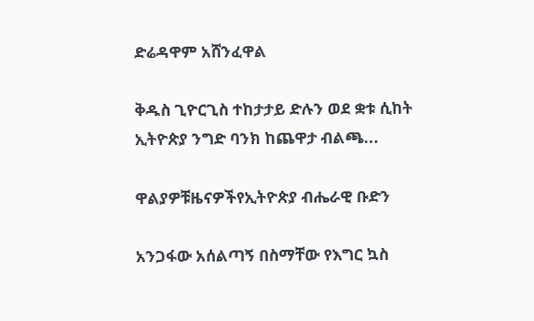ድሬዳዋም አሸንፈዋል

ቅዱስ ጊዮርጊስ ተከታታይ ድሉን ወደ ቋቱ ሲከት ኢትዮጵያ ንግድ ባንክ ከጨዋታ ብልጫ...

ዋልያዎቹዜናዎችየኢትዮጵያ ብሔራዊ ቡድን

አንጋፋው አሰልጣኝ በስማቸው የእግር ኳስ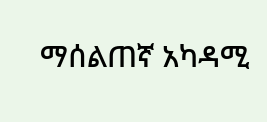ማሰልጠኛ አካዳሚ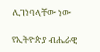ሊገነባላቸው ነው

የኢትዮጵያ ብሔራዊ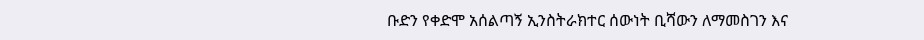ቡድን የቀድሞ አሰልጣኝ ኢንስትራክተር ሰውነት ቢሻውን ለማመስገን እና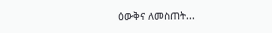ዕውቅና ለመስጠት...